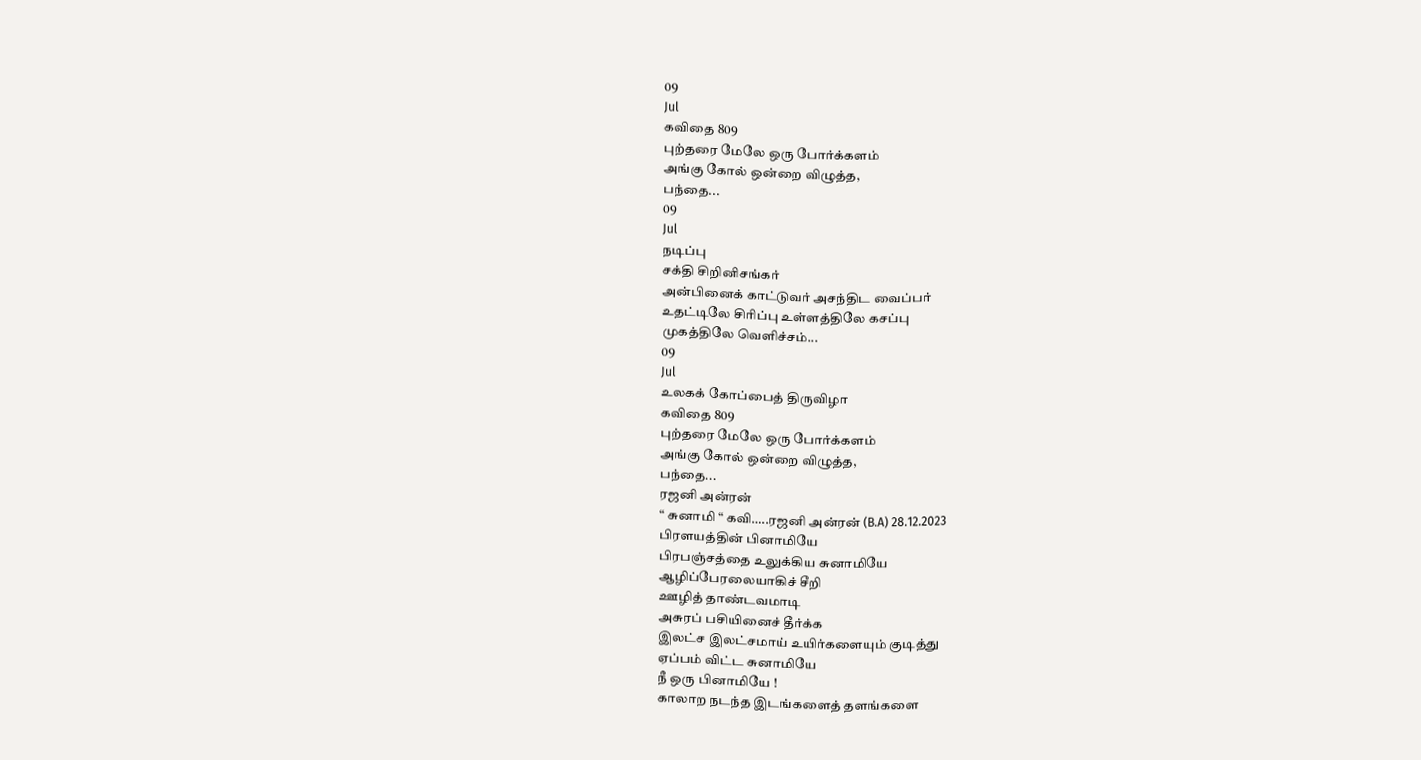09
Jul
கவிதை 809
புற்தரை மேலே ஒரு போர்க்களம்
அங்கு கோல் ஒன்றை விழுத்த,
பந்தை...
09
Jul
நடிப்பு
சக்தி சிறினிசங்கர்
அன்பினைக் காட்டுவர் அசந்திட வைப்பர்
உதட்டிலே சிரிப்பு உள்ளத்திலே கசப்பு
முகத்திலே வெளிச்சம்...
09
Jul
உலகக் கோப்பைத் திருவிழா
கவிதை 809
புற்தரை மேலே ஒரு போர்க்களம்
அங்கு கோல் ஒன்றை விழுத்த,
பந்தை...
ரஜனி அன்ரன்
“ சுனாமி “ கவி…..ரஜனி அன்ரன் (B.A) 28.12.2023
பிரளயத்தின் பினாமியே
பிரபஞ்சத்தை உலுக்கிய சுனாமியே
ஆழிப்பேரலையாகிச் சீறி
ஊழித் தாண்டவமாடி
அசுரப் பசியினைச் தீர்க்க
இலட்ச இலட்சமாய் உயிர்களையும் குடித்து
ஏப்பம் விட்ட சுனாமியே
நீ ஒரு பினாமியே !
காலாற நடந்த இடங்களைத் தளங்களை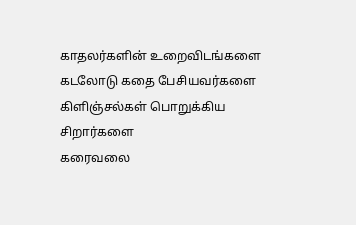காதலர்களின் உறைவிடங்களை
கடலோடு கதை பேசியவர்களை
கிளிஞ்சல்கள் பொறுக்கிய சிறார்களை
கரைவலை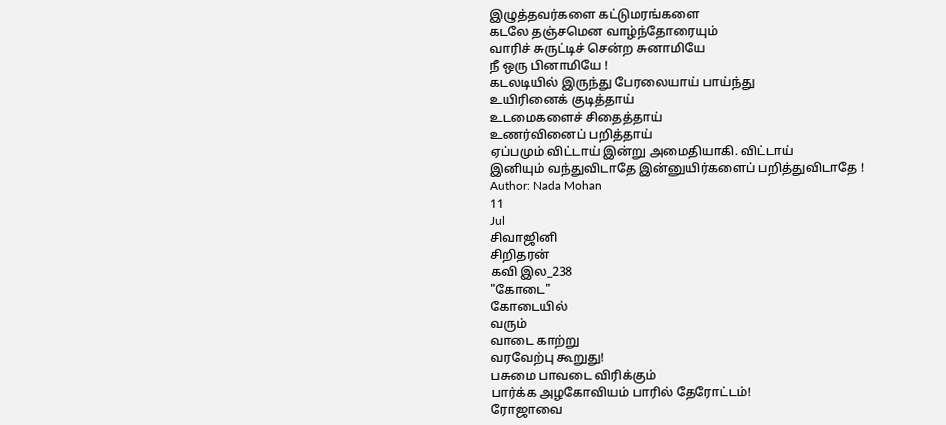இழுத்தவர்களை கட்டுமரங்களை
கடலே தஞ்சமென வாழ்ந்தோரையும்
வாரிச் சுருட்டிச் சென்ற சுனாமியே
நீ ஒரு பினாமியே !
கடலடியில் இருந்து பேரலையாய் பாய்ந்து
உயிரினைக் குடித்தாய்
உடமைகளைச் சிதைத்தாய்
உணர்வினைப் பறித்தாய்
ஏப்பமும் விட்டாய் இன்று அமைதியாகி. விட்டாய்
இனியும் வந்துவிடாதே இன்னுயிர்களைப் பறித்துவிடாதே !
Author: Nada Mohan
11
Jul
சிவாஜினி
சிறிதரன்
கவி இல_238
"கோடை"
கோடையில்
வரும்
வாடை காற்று
வரவேற்பு கூறுது!
பசுமை பாவடை விரிக்கும்
பார்க்க அழகோவியம் பாரில் தேரோட்டம்!
ரோஜாவை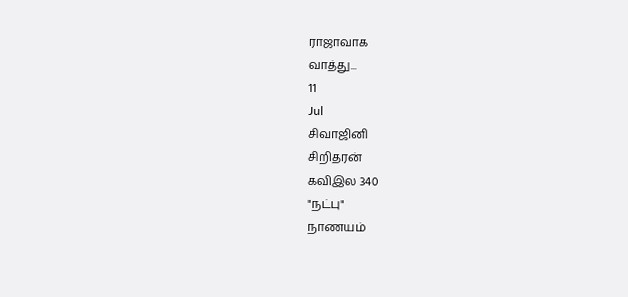ராஜாவாக
வாத்து...
11
Jul
சிவாஜினி
சிறிதரன்
கவிஇல 340
"நட்பு"
நாணயம்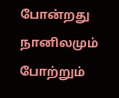போன்றது
நானிலமும் போற்றும்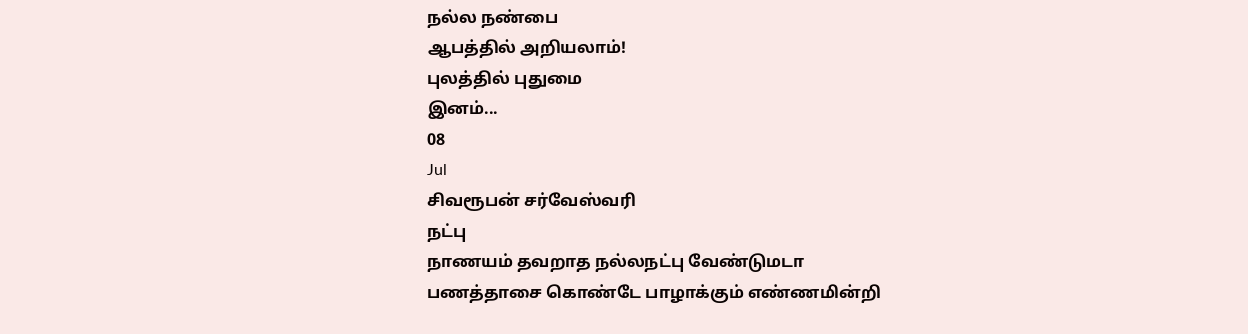நல்ல நண்பை
ஆபத்தில் அறியலாம்!
புலத்தில் புதுமை
இனம்...
08
Jul
சிவரூபன் சர்வேஸ்வரி
நட்பு
நாணயம் தவறாத நல்லநட்பு வேண்டுமடா
பணத்தாசை கொண்டே பாழாக்கும் எண்ணமின்றி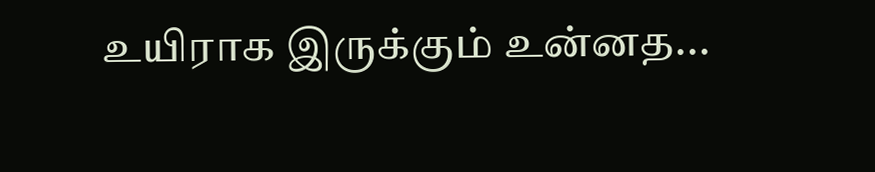உயிராக இருக்கும் உன்னத...